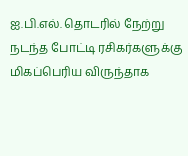ஐ.பி.எல். தொடரில் நேற்று நடந்த போட்டி ரசிகர்களுக்கு மிகப்பெரிய விருந்தாக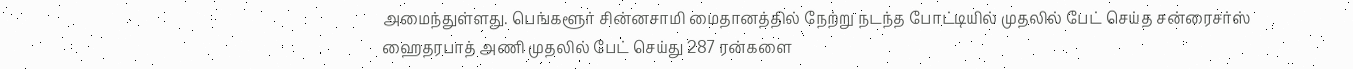அமைந்துள்ளது. பெங்களூர் சின்னசாமி மைதானத்தில் நேற்று நடந்த போட்டியில் முதலில் பேட் செய்த சன்ரைசர்ஸ் ஹைதரபாத் அணி முதலில் பேட் செய்து 287 ரன்களை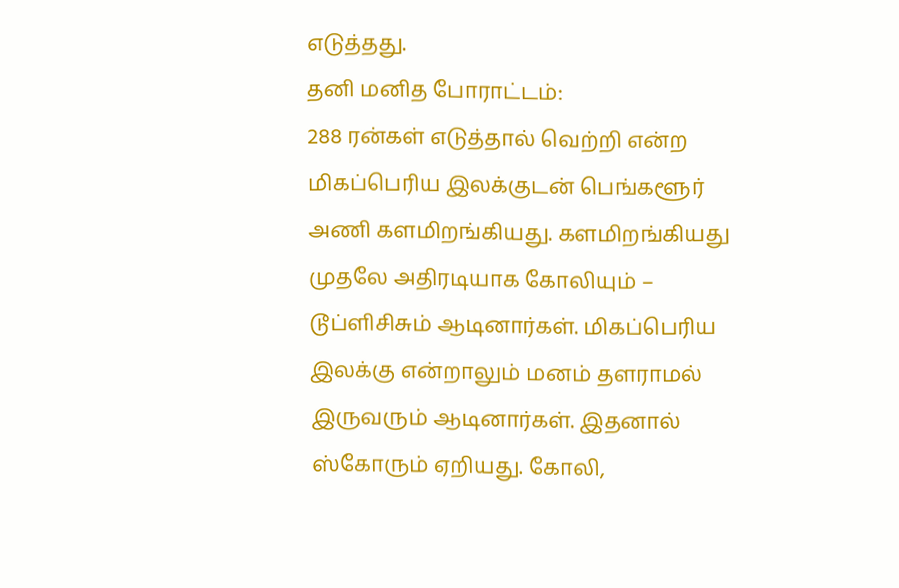எடுத்தது.
தனி மனித போராட்டம்:
288 ரன்கள் எடுத்தால் வெற்றி என்ற மிகப்பெரிய இலக்குடன் பெங்களூர் அணி களமிறங்கியது. களமிறங்கியது முதலே அதிரடியாக கோலியும் – டூப்ளிசிசும் ஆடினார்கள். மிகப்பெரிய இலக்கு என்றாலும் மனம் தளராமல் இருவரும் ஆடினார்கள். இதனால் ஸ்கோரும் ஏறியது. கோலி,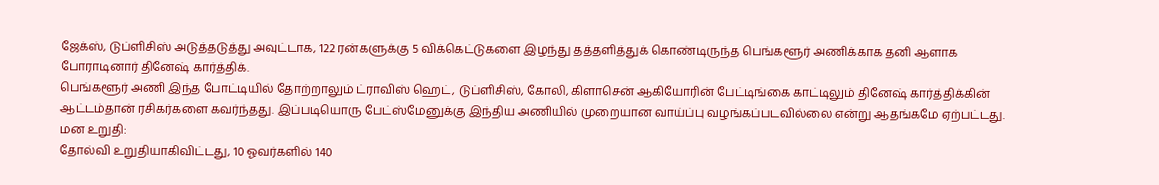ஜேக்ஸ், டுப்ளிசிஸ் அடுத்தடுத்து அவுட்டாக, 122 ரன்களுக்கு 5 விக்கெட்டுகளை இழந்து தத்தளித்துக் கொண்டிருந்த பெங்களூர் அணிக்காக தனி ஆளாக போராடினார் தினேஷ் கார்த்திக்.
பெங்களூர் அணி இந்த போட்டியில் தோற்றாலும் ட்ராவிஸ் ஹெட், டுப்ளிசிஸ், கோலி, கிளாசென் ஆகியோரின் பேட்டிங்கை காட்டிலும் தினேஷ் கார்த்திக்கின் ஆட்டம்தான் ரசிகர்களை கவர்ந்தது. இப்படியொரு பேட்ஸ்மேனுக்கு இந்திய அணியில் முறையான வாய்ப்பு வழங்கப்படவில்லை என்று ஆதங்கமே ஏற்பட்டது.
மன உறுதி:
தோல்வி உறுதியாகிவிட்டது, 10 ஓவர்களில் 140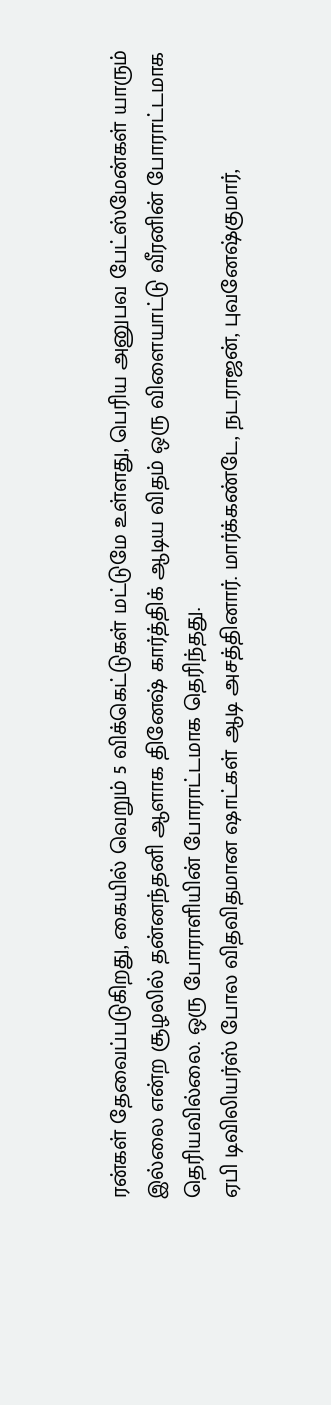ரன்கள் தேவைப்படுகிறது, கையில் வெறும் 5 விக்கெட்டுகள் மட்டுமே உள்ளது, பெரிய அனுபவ பேட்ஸ்மேன்கள் யாரும் இல்லை என்ற சூழலில் தன்னந்தனி ஆளாக தினேஷ் கார்த்திக் ஆடிய விதம் ஒரு விளையாட்டு வீரனின் போராட்டமாக தெரியவில்லை. ஒரு போராளியின் போராட்டமாக தெரிந்தது.
ஏபி டிவிலியர்ஸ் போல விதவிதமான ஷாட்கள் ஆடி அசத்தினார். மார்க்கண்டே, நடராஜன், புவனேஷ்குமார்,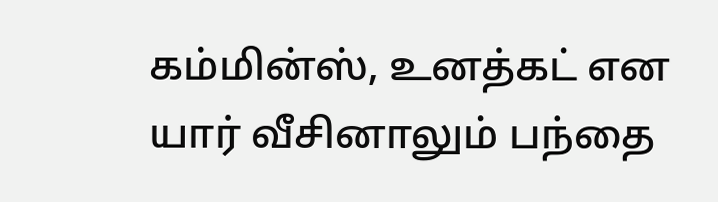கம்மின்ஸ், உனத்கட் என யார் வீசினாலும் பந்தை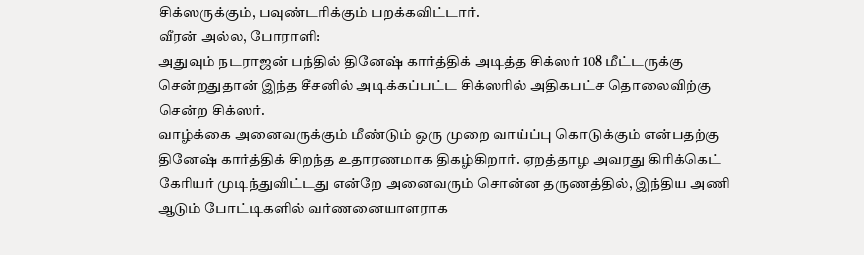சிக்ஸருக்கும், பவுண்டரிக்கும் பறக்கவிட்டார்.
வீரன் அல்ல, போராளி:
அதுவும் நடராஜன் பந்தில் தினேஷ் கார்த்திக் அடித்த சிக்ஸர் 108 மீட்டருக்கு சென்றதுதான் இந்த சீசனில் அடிக்கப்பட்ட சிக்ஸரில் அதிகபட்ச தொலைவிற்கு சென்ற சிக்ஸர்.
வாழ்க்கை அனைவருக்கும் மீண்டும் ஒரு முறை வாய்ப்பு கொடுக்கும் என்பதற்கு தினேஷ் கார்த்திக் சிறந்த உதாரணமாக திகழ்கிறார். ஏறத்தாழ அவரது கிரிக்கெட் கேரியர் முடிந்துவிட்டது என்றே அனைவரும் சொன்ன தருணத்தில், இந்திய அணி ஆடும் போட்டிகளில் வர்ணனையாளராக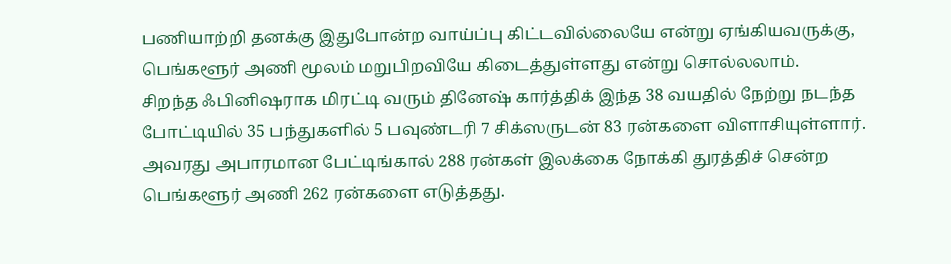பணியாற்றி தனக்கு இதுபோன்ற வாய்ப்பு கிட்டவில்லையே என்று ஏங்கியவருக்கு, பெங்களூர் அணி மூலம் மறுபிறவியே கிடைத்துள்ளது என்று சொல்லலாம்.
சிறந்த ஃபினிஷராக மிரட்டி வரும் தினேஷ் கார்த்திக் இந்த 38 வயதில் நேற்று நடந்த போட்டியில் 35 பந்துகளில் 5 பவுண்டரி 7 சிக்ஸருடன் 83 ரன்களை விளாசியுள்ளார். அவரது அபாரமான பேட்டிங்கால் 288 ரன்கள் இலக்கை நோக்கி துரத்திச் சென்ற பெங்களூர் அணி 262 ரன்களை எடுத்தது.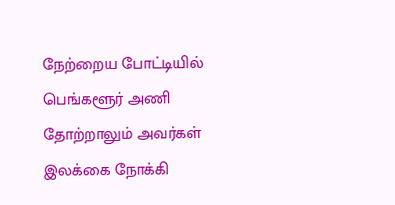நேற்றைய போட்டியில் பெங்களூர் அணி தோற்றாலும் அவர்கள் இலக்கை நோக்கி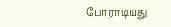போராடியது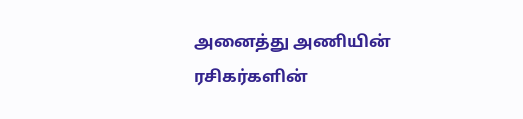அனைத்து அணியின் ரசிகர்களின்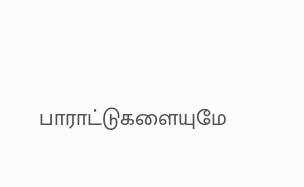பாராட்டுகளையுமே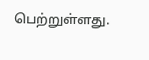பெற்றுள்ளது.